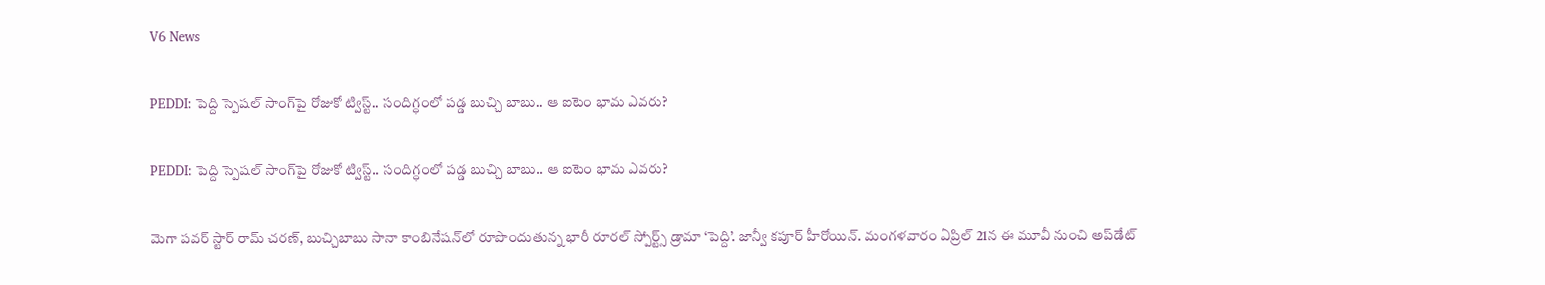V6 News

PEDDI: పెద్ది స్పెషల్ సాంగ్‌పై రోజుకో ట్విస్ట్.. సందిగ్ధంలో పడ్డ బుచ్చి బాబు.. ఆ ఐటెం భామ ఎవరు?

PEDDI: పెద్ది స్పెషల్ సాంగ్‌పై రోజుకో ట్విస్ట్.. సందిగ్ధంలో పడ్డ బుచ్చి బాబు.. ఆ ఐటెం భామ ఎవరు?

మెగా పవర్ స్టార్ రామ్ చరణ్, బుచ్చిబాబు సానా కాంబినేషన్‌‌‌‌‌‌‌‌‌‌‌‌‌‌‌‌లో రూపొందుతున్న భారీ రూరల్ స్పోర్ట్స్ డ్రామా ‘పెద్ది’. జాన్వీ కపూర్ హీరోయిన్. మంగళవారం ఏప్రిల్ 21న ఈ మూవీ నుంచి అప్‌‌‌‌‌‌‌‌‌‌‌‌‌‌‌‌డేట్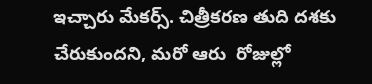ఇచ్చారు మేకర్స్. చిత్రీకరణ తుది దశకు చేరుకుందని, మరో ఆరు  రోజుల్లో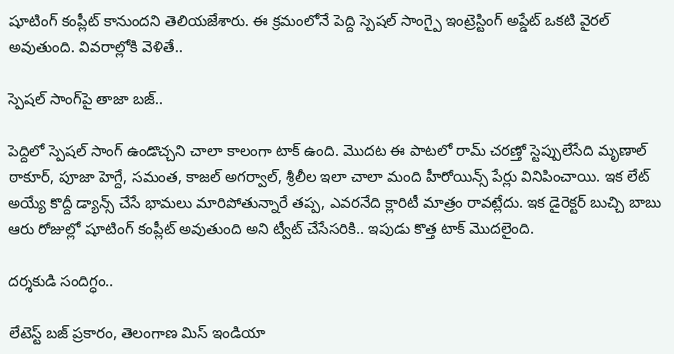షూటింగ్ కంప్లీట్ కానుందని తెలియజేశారు. ఈ క్రమంలోనే పెద్ది స్పెషల్ సాంగ్పై ఇంట్రెస్టింగ్ అప్డేట్ ఒకటి వైరల్ అవుతుంది. వివరాల్లోకి వెళితే..

స్పెషల్ సాంగ్‌పై తాజా బజ్..

పెద్దిలో స్పెషల్ సాంగ్ ఉండొచ్చని చాలా కాలంగా టాక్ ఉంది. మొదట ఈ పాటలో రామ్ చరణ్తో స్టెప్పులేసేది మృణాల్ ఠాకూర్, పూజా హెగ్దే, సమంత, కాజల్ అగర్వాల్, శ్రీలీల ఇలా చాలా మంది హీరోయిన్స్ పేర్లు వినిపించాయి. ఇక లేట్ అయ్యే కొద్దీ డ్యాన్స్ చేసే భామలు మారిపోతున్నారే తప్ప, ఎవరనేది క్లారిటీ మాత్రం రావట్లేదు. ఇక డైరెక్టర్ బుచ్చి బాబు ఆరు రోజుల్లో షూటింగ్ కంప్లీట్ అవుతుంది అని ట్వీట్ చేసేసరికి.. ఇపుడు కొత్త టాక్ మొదలైంది.

దర్శకుడి సందిగ్ధం..

లేటెస్ట్ బజ్ ప్రకారం, తెలంగాణ మిస్ ఇండియా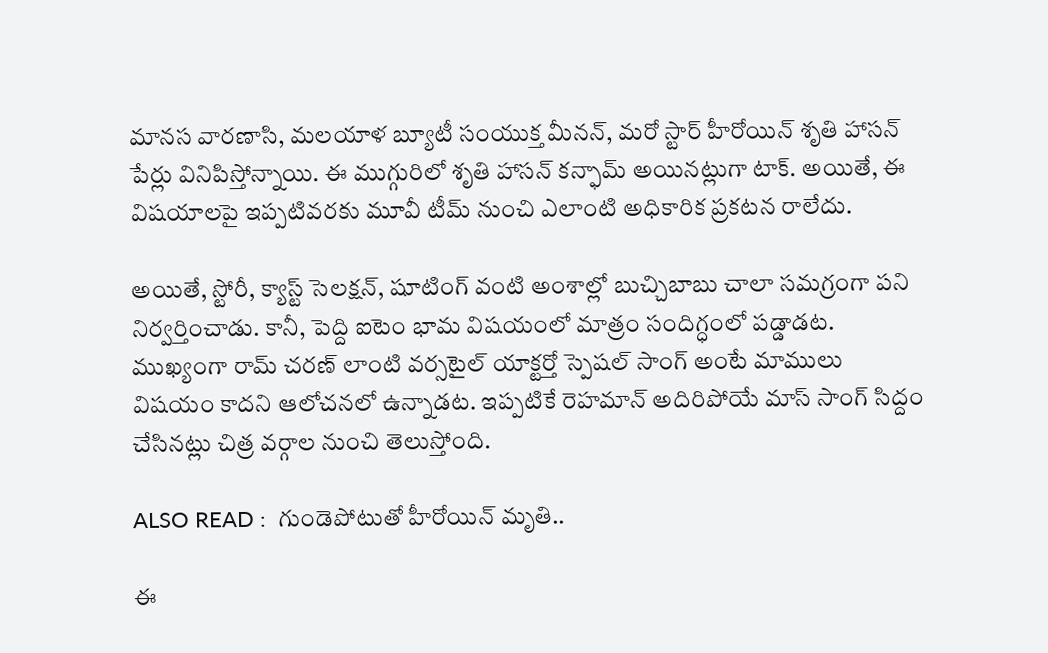మానస వారణాసి, మలయాళ బ్యూటీ సంయుక్త మీనన్, మరో స్టార్ హీరోయిన్ శృతి హాసన్ పేర్లు వినిపిస్తోన్నాయి. ఈ ముగ్గురిలో శృతి హాసన్ కన్ఫామ్ అయినట్లుగా టాక్. అయితే, ఈ విషయాలపై ఇప్పటివరకు మూవీ టీమ్ నుంచి ఎలాంటి అధికారిక ప్రకటన రాలేదు.

అయితే, స్టోరీ, క్యాస్ట్ సెలక్షన్, షూటింగ్ వంటి అంశాల్లో బుచ్చిబాబు చాలా సమగ్రంగా పని నిర్వర్తించాడు. కానీ, పెద్ది ఐటెం భామ విషయంలో మాత్రం సందిగ్ధంలో పడ్డాడట. ముఖ్యంగా రామ్ చరణ్ లాంటి వర్సటైల్ యాక్టర్తో స్పెషల్ సాంగ్ అంటే మాములు విషయం కాదని ఆలోచనలో ఉన్నాడట. ఇప్ప‌టికే రెహ‌మాన్ అదిరిపోయే మాస్ సాంగ్ సిద్దం చేసిన‌ట్లు చిత్ర వ‌ర్గాల నుంచి తెలుస్తోంది.

ALSO READ :  గుండెపోటుతో హీరోయిన్ మృతి..

ఈ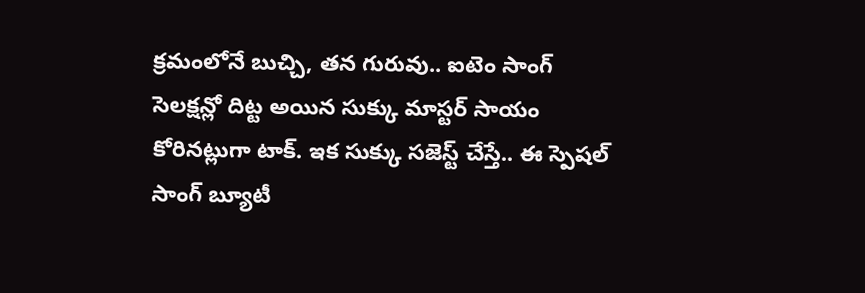క్రమంలోనే బుచ్చి, తన గురువు.. ఐటెం సాంగ్ సెలక్షన్లో దిట్ట అయిన సుక్కు మాస్టర్ సాయం కోరినట్లుగా టాక్. ఇక సుక్కు సజెస్ట్ చేస్తే.. ఈ స్పెషల్ సాంగ్ బ్యూటీ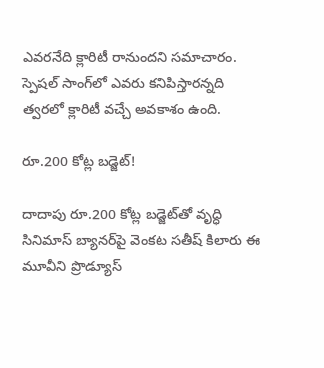ఎవరనేది క్లారిటీ రానుందని సమాచారం. స్పెషల్ సాంగ్‌లో ఎవరు కనిపిస్తారన్నది త్వరలో క్లారిటీ వచ్చే అవకాశం ఉంది.

రూ.200 కోట్ల బ‌డ్జెట్‌!

దాదాపు రూ.200 కోట్ల బ‌డ్జెట్‌తో వృద్ధి సినిమాస్ బ్యాన‌ర్‌పై వెంక‌ట స‌తీష్ కిలారు ఈ మూవీని ప్రొడ్యూస్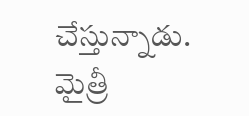చేస్తున్నాడు. మైత్రీ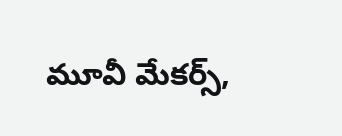మూవీ మేక‌ర్స్‌,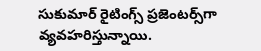సుకుమార్ రైటింగ్స్ ప్ర‌జెంట‌ర్స్‌గా వ్య‌వ‌హ‌రిస్తున్నాయి.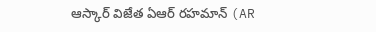ఆస్కార్ విజేత ఏఆర్ రహమాన్ (AR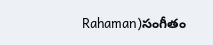Rahaman)సంగీతం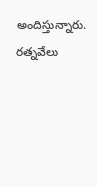అందిస్తున్నారు. రత్నవేలు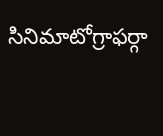సినిమాటోగ్రాఫర్గా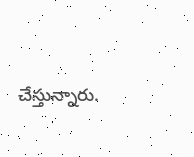చేస్తున్నారు.